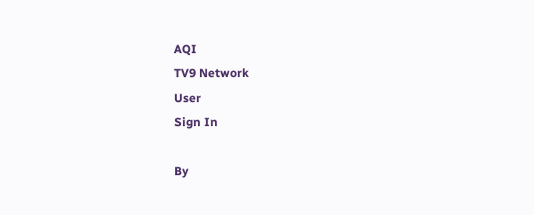AQI
TV9 Network
User
Sign In

By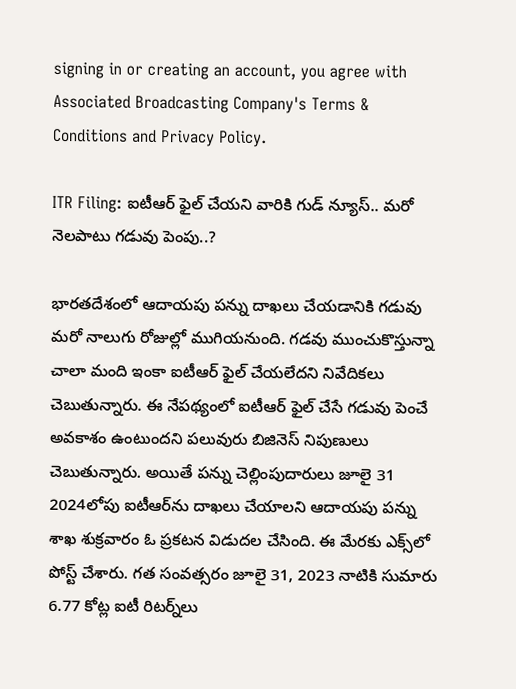signing in or creating an account, you agree with Associated Broadcasting Company's Terms & Conditions and Privacy Policy.

ITR Filing: ఐటీఆర్ ఫైల్ చేయని వారికి గుడ్ న్యూస్.. మరో నెలపాటు గడువు పెంపు..?

భారతదేశంలో ఆదాయపు పన్ను దాఖలు చేయడానికి గడువు మరో నాలుగు రోజుల్లో ముగియనుంది. గడవు ముంచుకొస్తున్నా చాలా మంది ఇంకా ఐటీఆర్ ఫైల్ చేయలేదని నివేదికలు చెబుతున్నారు. ఈ నేపథ్యంలో ఐటీఆర్ ఫైల్ చేసే గడువు పెంచే అవకాశం ఉంటుందని పలువురు బిజినెస్ నిపుణులు  చెబుతున్నారు. అయితే పన్ను చెల్లింపుదారులు జూలై 31 2024లోపు ఐటీఆర్‌ను దాఖలు చేయాలని ఆదాయపు పన్ను శాఖ శుక్రవారం ఓ ప్రకటన విడుదల చేసింది. ఈ మేరకు ఎక్స్‌లో పోస్ట్ చేశారు. గత సంవత్సరం జూలై 31, 2023 నాటికి సుమారు 6.77 కోట్ల ఐటీ రిటర్న్‌లు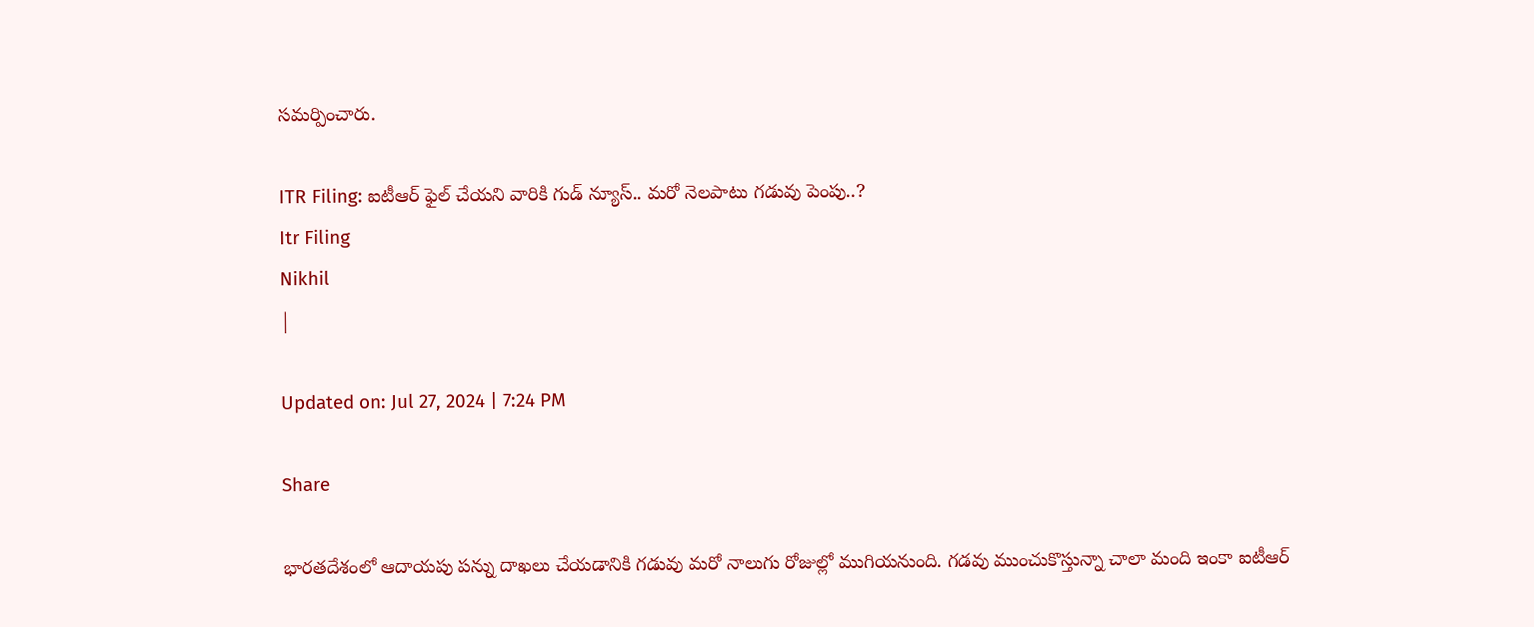సమర్పించారు.

ITR Filing: ఐటీఆర్ ఫైల్ చేయని వారికి గుడ్ న్యూస్.. మరో నెలపాటు గడువు పెంపు..?
Itr Filing
Nikhil
|

Updated on: Jul 27, 2024 | 7:24 PM

Share

భారతదేశంలో ఆదాయపు పన్ను దాఖలు చేయడానికి గడువు మరో నాలుగు రోజుల్లో ముగియనుంది. గడవు ముంచుకొస్తున్నా చాలా మంది ఇంకా ఐటీఆర్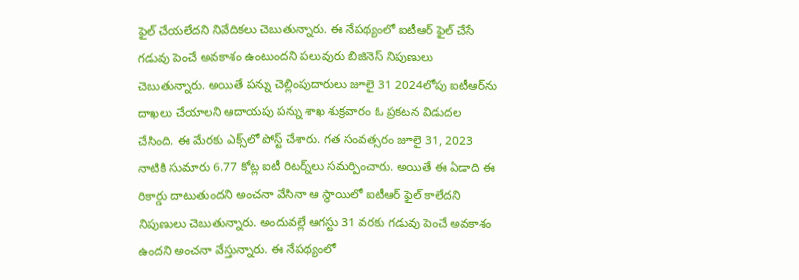ఫైల్ చేయలేదని నివేదికలు చెబుతున్నారు. ఈ నేపథ్యంలో ఐటీఆర్ ఫైల్ చేసే గడువు పెంచే అవకాశం ఉంటుందని పలువురు బిజినెస్ నిపుణులు  చెబుతున్నారు. అయితే పన్ను చెల్లింపుదారులు జూలై 31 2024లోపు ఐటీఆర్‌ను దాఖలు చేయాలని ఆదాయపు పన్ను శాఖ శుక్రవారం ఓ ప్రకటన విడుదల చేసింది. ఈ మేరకు ఎక్స్‌లో పోస్ట్ చేశారు. గత సంవత్సరం జూలై 31, 2023 నాటికి సుమారు 6.77 కోట్ల ఐటీ రిటర్న్‌లు సమర్పించారు. అయితే ఈ ఏడాది ఈ రికార్డు దాటుతుందని అంచనా వేసినా ఆ స్థాయిలో ఐటీఆర్ ఫైల్ కాలేదని నిపుణులు చెబుతున్నారు. అందువల్లే ఆగస్టు 31 వరకు గడువు పెంచే అవకాశం ఉందని అంచనా వేస్తున్నారు. ఈ నేపథ్యంలో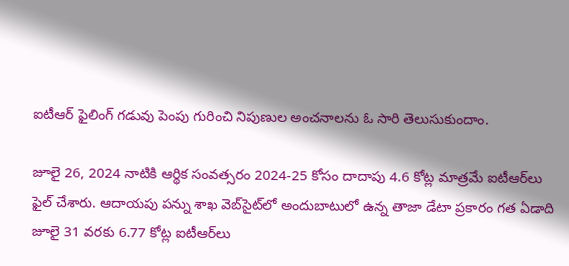ఐటీఆర్ ఫైలింగ్ గడువు పెంపు గురించి నిపుణుల అంచనాలను ఓ సారి తెలుసుకుందాం.

జూలై 26, 2024 నాటికి ఆర్థిక సంవత్సరం 2024-25 కోసం దాదాపు 4.6 కోట్ల మాత్రమే ఐటీఆర్‌లు ఫైల్ చేశారు. ఆదాయపు పన్ను శాఖ వెబ్‌సైట్‌లో అందుబాటులో ఉన్న తాజా డేటా ప్రకారం గత ఏడాది జూలై 31 వరకు 6.77 కోట్ల ఐటీఆర్‌లు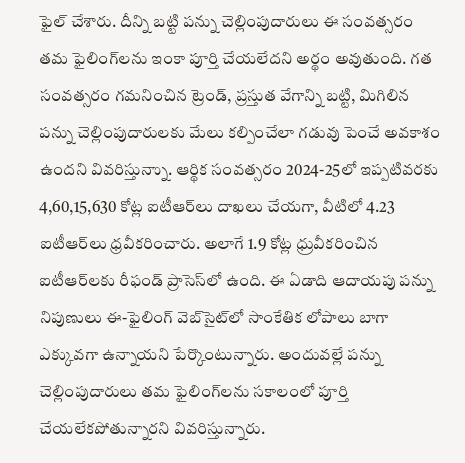ఫైల్ చేశారు. దీన్ని బట్టి పన్ను చెల్లింపుదారులు ఈ సంవత్సరం తమ ఫైలింగ్‌లను ఇంకా పూర్తి చేయలేదని అర్థం అవుతుంది. గత సంవత్సరం గమనించిన ట్రెండ్, ప్రస్తుత వేగాన్ని బట్టి, మిగిలిన పన్ను చెల్లింపుదారులకు మేలు కల్పించేలా గడువు పెంచే అవకాశం ఉందని వివరిస్తున్నాు. ఆర్థిక సంవత్సరం 2024-25లో ఇప్పటివరకు 4,60,15,630 కోట్ల ఐటీఆర్‌లు దాఖలు చేయగా, వీటిలో 4.23 ఐటీఆర్‌లు ధ్రవీకరించారు. అలాగే 1.9 కోట్ల ధ్రువీకరించిన ఐటీఆర్‌లకు రీఫండ్ ప్రాసెస్‌లో ఉంది. ఈ ఏడాది ఆదాయపు పన్ను నిపుణులు ఈ-ఫైలింగ్ వెబ్‌సైట్‌లో సాంకేతిక లోపాలు బాగా ఎక్కువగా ఉన్నాయని పేర్కొంటున్నారు. అందువల్లే పన్ను చెల్లింపుదారులు తమ ఫైలింగ్‌లను సకాలంలో పూర్తి చేయలేకపోతున్నారని వివరిస్తున్నారు.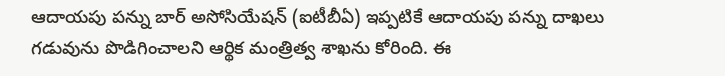ఆదాయపు పన్ను బార్ అసోసియేషన్ (ఐటీబీఏ) ఇప్పటికే ఆదాయపు పన్ను దాఖలు గడువును పొడిగించాలని ఆర్థిక మంత్రిత్వ శాఖను కోరింది. ఈ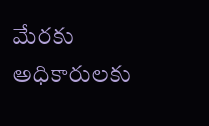మేరకు అధికారులకు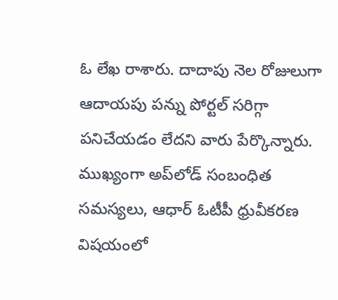ఓ లేఖ రాశారు. దాదాపు నెల రోజులుగా ఆదాయపు పన్ను పోర్టల్ సరిగ్గా పనిచేయడం లేదని వారు పేర్కొన్నారు. ముఖ్యంగా అప్‌లోడ్ సంబంధిత సమస్యలు, ఆధార్ ఓటీపీ ధ్రువీకరణ విషయంలో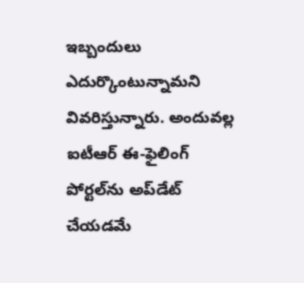ఇబ్బందులు ఎదుర్కొంటున్నామని వివరిస్తున్నారు. అందువల్ల ఐటీఆర్ ఈ-ఫైలింగ్ పోర్టల్‌ను అప్‌డేట్ చేయడమే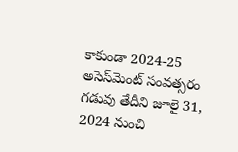కాకుండా 2024-25 అసెస్‌మెంట్ సంవత్సరం గడువు తేదీని జూలై 31, 2024 నుంచి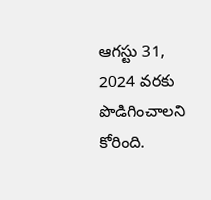ఆగస్టు 31, 2024 వరకు పొడిగించాలని కోరింది.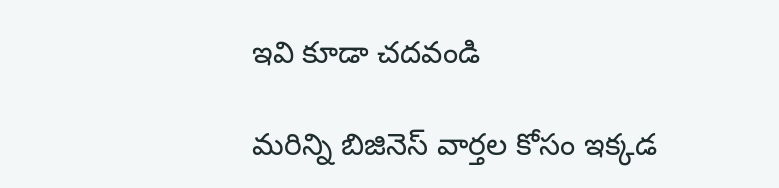ఇవి కూడా చదవండి

మరిన్ని బిజినెస్ వార్తల కోసం ఇక్కడ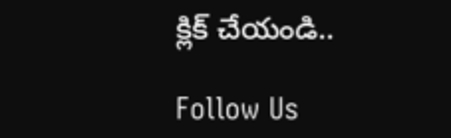క్లిక్ చేయండి..

Follow Us